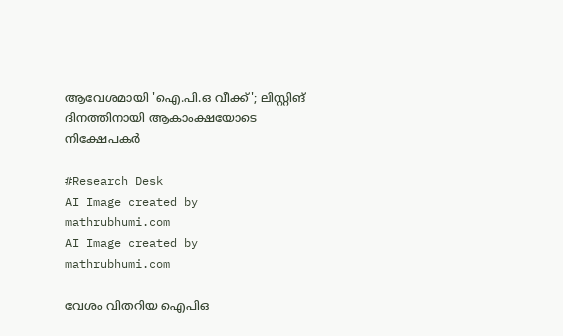ആവേശമായി 'ഐ.പി.ഒ വീക്ക്'; ലിസ്റ്റിങ് ദിനത്തിനായി ആകാംക്ഷയോടെ നിക്ഷേപകര്‍

#Research Desk
AI Image created by mathrubhumi.com
AI Image created by mathrubhumi.com

വേശം വിതറിയ ഐപിഒ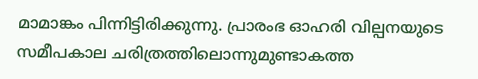മാമാങ്കം പിന്നിട്ടിരിക്കുന്നു. പ്രാരംഭ ഓഹരി വില്പനയുടെ സമീപകാല ചരിത്രത്തിലൊന്നുമുണ്ടാകത്ത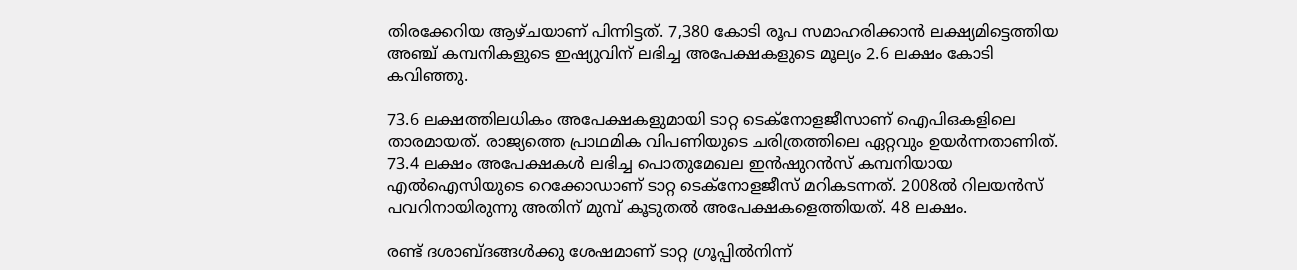തിരക്കേറിയ ആഴ്ചയാണ് പിന്നിട്ടത്. 7,380 കോടി രൂപ സമാഹരിക്കാന്‍ ലക്ഷ്യമിട്ടെത്തിയ അഞ്ച് കമ്പനികളുടെ ഇഷ്യുവിന് ലഭിച്ച അപേക്ഷകളുടെ മൂല്യം 2.6 ലക്ഷം കോടി കവിഞ്ഞു.

73.6 ലക്ഷത്തിലധികം അപേക്ഷകളുമായി ടാറ്റ ടെക്‌നോളജീസാണ് ഐപിഒകളിലെ താരമായത്. രാജ്യത്തെ പ്രാഥമിക വിപണിയുടെ ചരിത്രത്തിലെ ഏറ്റവും ഉയര്‍ന്നതാണിത്. 73.4 ലക്ഷം അപേക്ഷകള്‍ ലഭിച്ച പൊതുമേഖല ഇന്‍ഷുറന്‍സ് കമ്പനിയായ എല്‍ഐസിയുടെ റെക്കോഡാണ് ടാറ്റ ടെക്‌നോളജീസ് മറികടന്നത്. 2008ല്‍ റിലയന്‍സ് പവറിനായിരുന്നു അതിന് മുമ്പ് കൂടുതല്‍ അപേക്ഷകളെത്തിയത്. 48 ലക്ഷം.

രണ്ട് ദശാബ്ദങ്ങള്‍ക്കു ശേഷമാണ് ടാറ്റ ഗ്രൂപ്പില്‍നിന്ന്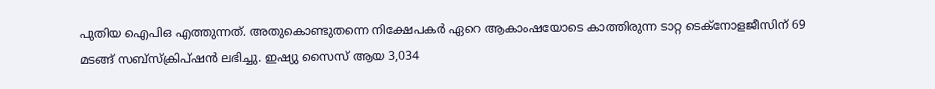പുതിയ ഐപിഒ എത്തുന്നത്. അതുകൊണ്ടുതന്നെ നിക്ഷേപകര്‍ ഏറെ ആകാംഷയോടെ കാത്തിരുന്ന ടാറ്റ ടെക്‌നോളജീസിന് 69 മടങ്ങ് സബ്‌സ്‌ക്രിപ്ഷന്‍ ലഭിച്ചു. ഇഷ്യു സൈസ് ആയ 3,034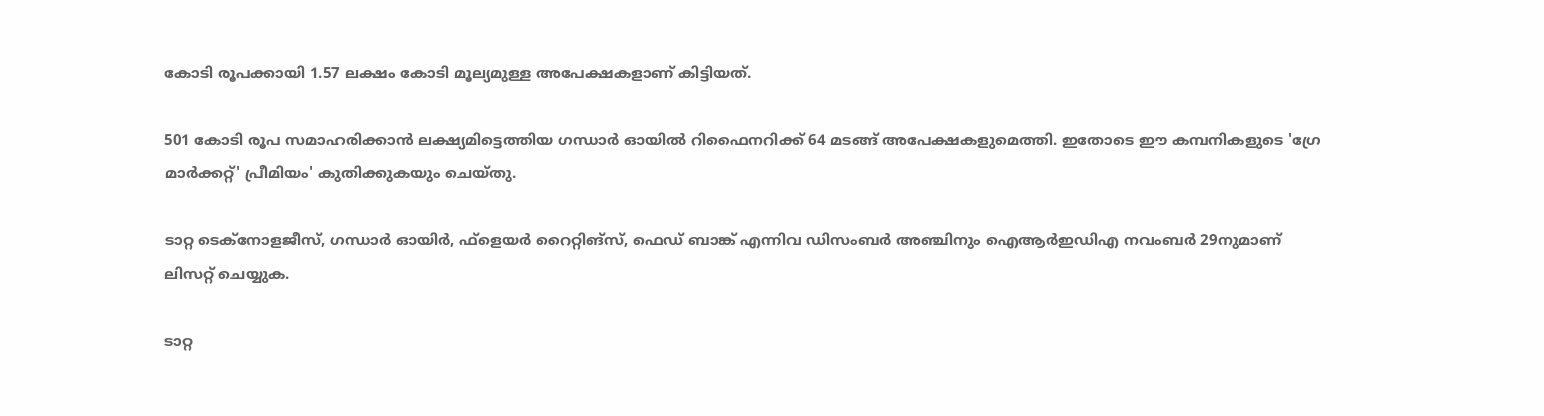കോടി രൂപക്കായി 1.57 ലക്ഷം കോടി മൂല്യമുള്ള അപേക്ഷകളാണ് കിട്ടിയത്.

501 കോടി രൂപ സമാഹരിക്കാന്‍ ലക്ഷ്യമിട്ടെത്തിയ ഗന്ധാര്‍ ഓയില്‍ റിഫൈനറിക്ക് 64 മടങ്ങ് അപേക്ഷകളുമെത്തി. ഇതോടെ ഈ കമ്പനികളുടെ 'ഗ്രേ മാര്‍ക്കറ്റ്' പ്രീമിയം' കുതിക്കുകയും ചെയ്തു.

ടാറ്റ ടെക്‌നോളജീസ്, ഗന്ധാര്‍ ഓയിര്‍, ഫ്‌ളെയര്‍ റൈറ്റിങ്‌സ്, ഫെഡ് ബാങ്ക് എന്നിവ ഡിസംബര്‍ അഞ്ചിനും ഐആര്‍ഇഡിഎ നവംബര്‍ 29നുമാണ് ലിസറ്റ് ചെയ്യുക.

ടാറ്റ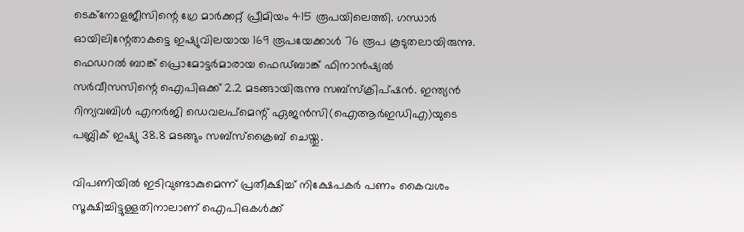ടെക്‌നോളജീസിന്റെ ഗ്രേ മാര്‍ക്കറ്റ് പ്രീമിയം 415 രൂപയിലെത്തി. ഗന്ധാര്‍ ഓയിലിന്റേതാകട്ടെ ഇഷ്യുവിലയായ 169 രൂപയേക്കാള്‍ 76 രൂപ കൂടുതലായിരുന്നു. ഫെഡറല്‍ ബാങ്ക് പ്രൊമോട്ടര്‍മാരായ ഫെഡ്ബാങ്ക് ഫിനാന്‍ഷ്യല്‍ സര്‍വീസസിന്റെ ഐപിഒക്ക് 2.2 മടങ്ങായിരുന്നു സബ്‌സ്‌ക്രിപ്ഷന്‍. ഇന്ത്യന്‍ റിന്യവബിള്‍ എനര്‍ജി ഡെവലപ്‌മെന്റ് ഏജന്‍സി(ഐആര്‍ഇഡിഎ)യുടെ പബ്ലിക് ഇഷ്യു 38.8 മടങ്ങും സബ്‌സ്‌ക്രൈബ് ചെയ്തു.

വിപണിയില്‍ ഇടിവുണ്ടാകുമെന്ന് പ്രതീക്ഷിച്ച് നിക്ഷേപകര്‍ പണം കൈവശം സൂക്ഷിച്ചിട്ടുള്ളതിനാലാണ് ഐപിഒകള്‍ക്ക്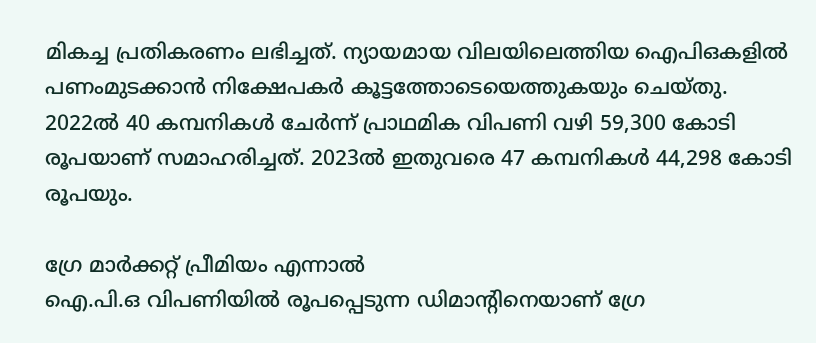മികച്ച പ്രതികരണം ലഭിച്ചത്. ന്യായമായ വിലയിലെത്തിയ ഐപിഒകളില്‍ പണംമുടക്കാന്‍ നിക്ഷേപകര്‍ കൂട്ടത്തോടെയെത്തുകയും ചെയ്തു. 2022ല്‍ 40 കമ്പനികള്‍ ചേര്‍ന്ന് പ്രാഥമിക വിപണി വഴി 59,300 കോടി രൂപയാണ് സമാഹരിച്ചത്. 2023ല്‍ ഇതുവരെ 47 കമ്പനികള്‍ 44,298 കോടി രൂപയും.

ഗ്രേ മാര്‍ക്കറ്റ് പ്രീമിയം എന്നാല്‍
ഐ.പി.ഒ വിപണിയില്‍ രൂപപ്പെടുന്ന ഡിമാന്റിനെയാണ് ഗ്രേ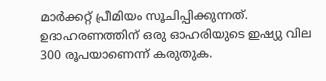മാര്‍ക്കറ്റ് പ്രീമിയം സൂചിപ്പിക്കുന്നത്. ഉദാഹരണത്തിന് ഒരു ഓഹരിയുടെ ഇഷ്യു വില 300 രൂപയാണെന്ന് കരുതുക.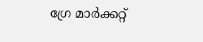ഗ്രേ മാര്‍ക്കറ്റ്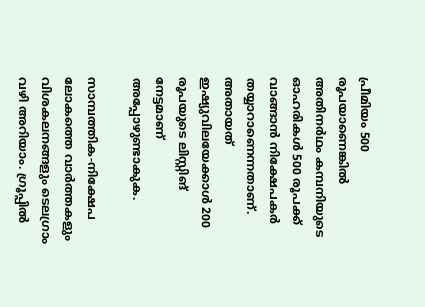പ്രീമിയം 500 രൂപയാണെങ്കില്‍ അതിനര്‍ഥം കമ്പനിയുടെ ഓഹരികള്‍ 500 രൂപക്ക് വാങ്ങാന്‍ നിക്ഷേപകര്‍ തയ്യാറാണെന്നതാണ്. അതായത് ഇഷ്യുവിലയേക്കാള്‍ 200 രൂപയുടെ ലിസ്റ്റിങ് നേട്ടമാണ് അപ്പോഴുണ്ടാകുക.

സാമ്പത്തിക-നിക്ഷേപ ലോകത്തെ വാര്‍ത്തകളും വിശകലനങ്ങളും ടെലഗ്രാം വഴി അറിയാം. ഗ്രൂപ്പില്‍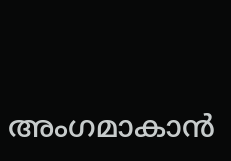അംഗമാകാന്‍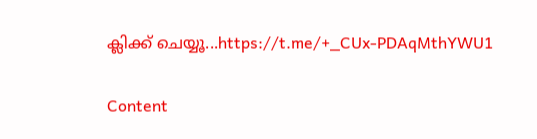ക്ലിക്ക് ചെയ്യൂ...https://t.me/+_CUx-PDAqMthYWU1

Content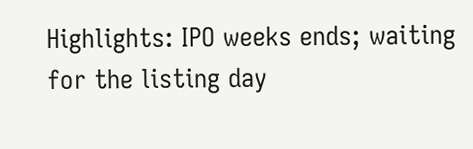Highlights: IPO weeks ends; waiting for the listing day